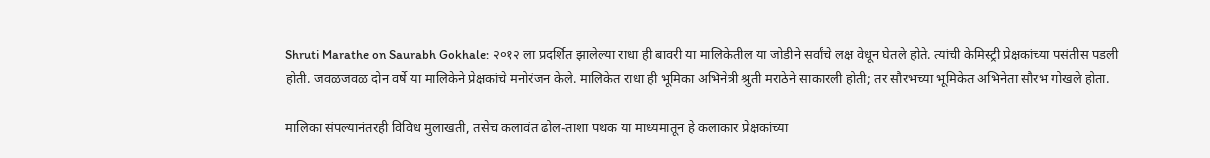Shruti Marathe on Saurabh Gokhale: २०१२ ला प्रदर्शित झालेल्या राधा ही बावरी या मालिकेतील या जोडीने सर्वांचे लक्ष वेधून घेतले होते. त्यांची केमिस्ट्री प्रेक्षकांच्या पसंतीस पडली होती. जवळजवळ दोन वर्षे या मालिकेने प्रेक्षकांचे मनोरंजन केले. मालिकेत राधा ही भूमिका अभिनेत्री श्रुती मराठेने साकारली होती; तर सौरभच्या भूमिकेत अभिनेता सौरभ गोखले होता.

मालिका संपल्यानंतरही विविध मुलाखती, तसेच कलावंत ढोल-ताशा पथक या माध्यमातून हे कलाकार प्रेक्षकांच्या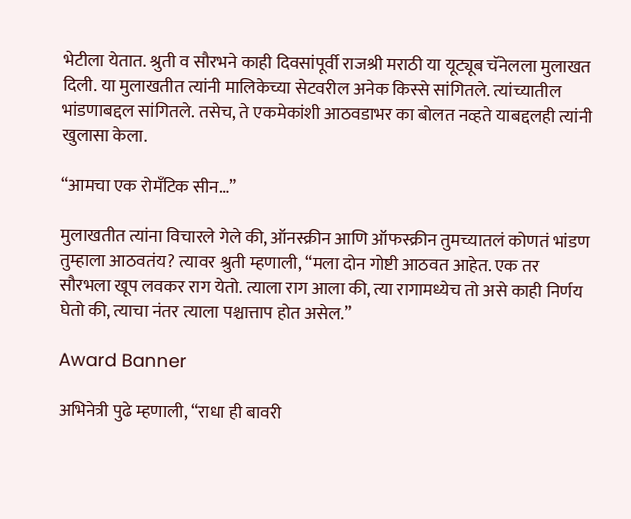भेटीला येतात. श्रुती व सौरभने काही दिवसांपूर्वी राजश्री मराठी या यूट्यूब चॅनेलला मुलाखत दिली. या मुलाखतीत त्यांनी मालिकेच्या सेटवरील अनेक किस्से सांगितले. त्यांच्यातील भांडणाबद्दल सांगितले. तसेच, ते एकमेकांशी आठवडाभर का बोलत नव्हते याबद्दलही त्यांनी खुलासा केला.

“आमचा एक रोमँटिक सीन…”

मुलाखतीत त्यांना विचारले गेले की, ऑनस्क्रीन आणि ऑफस्क्रीन तुमच्यातलं कोणतं भांडण तुम्हाला आठवतंय? त्यावर श्रुती म्हणाली, “मला दोन गोष्टी आठवत आहेत. एक तर सौरभला खूप लवकर राग येतो. त्याला राग आला की, त्या रागामध्येच तो असे काही निर्णय घेतो की, त्याचा नंतर त्याला पश्चात्ताप होत असेल.”

Award Banner

अभिनेत्री पुढे म्हणाली, “राधा ही बावरी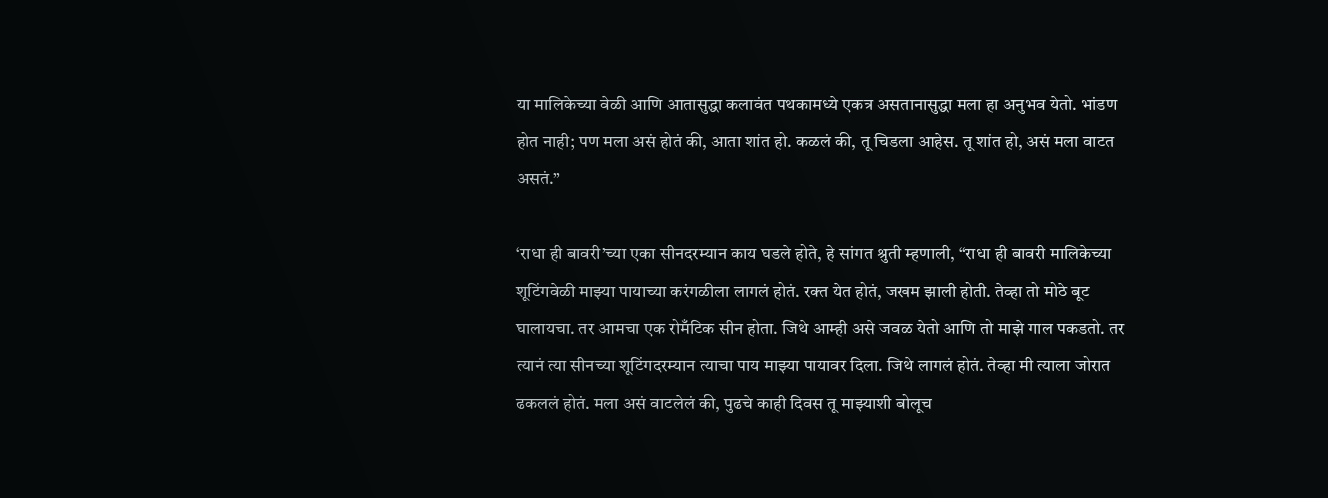या मालिकेच्या वेळी आणि आतासुद्धा कलावंत पथकामध्ये एकत्र असतानासुद्धा मला हा अनुभव येतो. भांडण होत नाही; पण मला असं होतं की, आता शांत हो. कळलं की, तू चिडला आहेस. तू शांत हो, असं मला वाटत असतं.”

‘राधा ही बावरी’च्या एका सीनदरम्यान काय घडले होते, हे सांगत श्रुती म्हणाली, “राधा ही बावरी मालिकेच्या शूटिंगवेळी माझ्या पायाच्या करंगळीला लागलं होतं. रक्त येत होतं, जखम झाली होती. तेव्हा तो मोठे बूट घालायचा. तर आमचा एक रोमँटिक सीन होता. जिथे आम्ही असे जवळ येतो आणि तो माझे गाल पकडतो. तर त्यानं त्या सीनच्या शूटिंगदरम्यान त्याचा पाय माझ्या पायावर दिला. जिथे लागलं होतं. तेव्हा मी त्याला जोरात ढकललं होतं. मला असं वाटलेलं की, पुढचे काही दिवस तू माझ्याशी बोलूच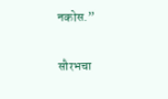नकोस.”

सौरभचा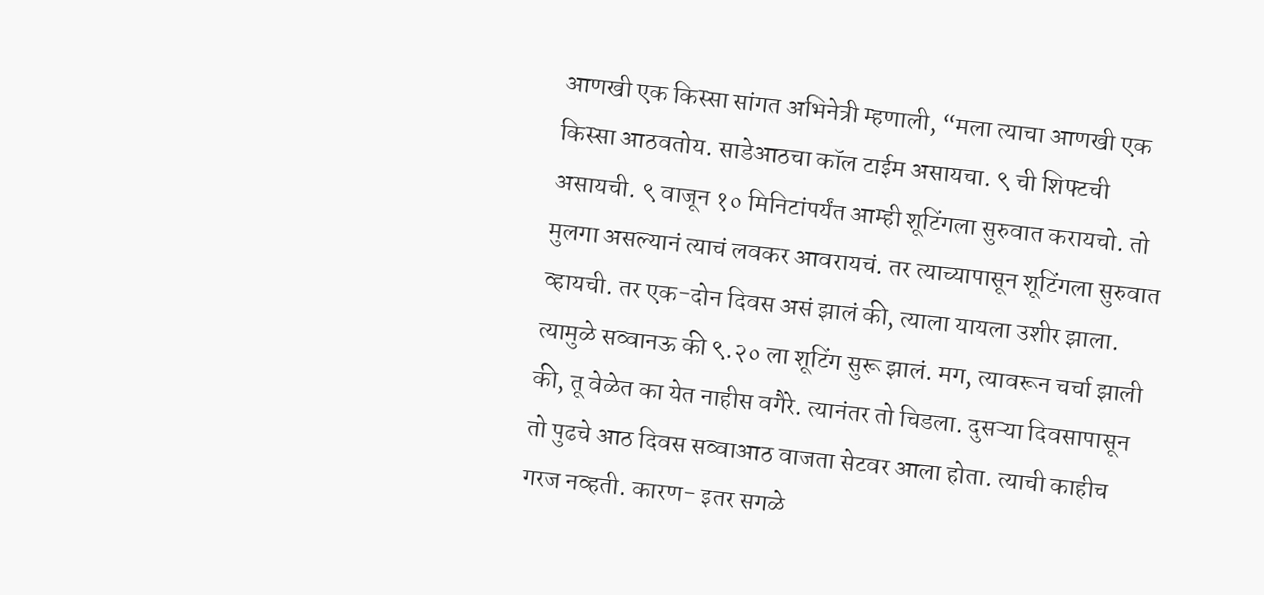आणखी एक किस्सा सांगत अभिनेत्री म्हणाली, “मला त्याचा आणखी एक किस्सा आठवतोय. साडेआठचा कॉल टाईम असायचा. ९ ची शिफ्टची असायची. ९ वाजून १० मिनिटांपर्यंत आम्ही शूटिंगला सुरुवात करायचो. तो मुलगा असल्यानं त्याचं लवकर आवरायचं. तर त्याच्यापासून शूटिंगला सुरुवात व्हायची. तर एक-दोन दिवस असं झालं की, त्याला यायला उशीर झाला. त्यामुळे सव्वानऊ की ९.२० ला शूटिंग सुरू झालं. मग, त्यावरून चर्चा झाली की, तू वेळेत का येत नाहीस वगैरे. त्यानंतर तो चिडला. दुसऱ्या दिवसापासून तो पुढचे आठ दिवस सव्वाआठ वाजता सेटवर आला होता. त्याची काहीच गरज नव्हती. कारण- इतर सगळे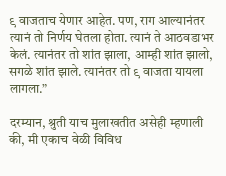९ वाजताच येणार आहेत. पण, राग आल्यानंतर त्यानं तो निर्णय घेतला होता. त्यानं ते आठवडाभर केलं. त्यानंतर तो शांत झाला, आम्ही शांत झालो, सगळे शांत झाले. त्यानंतर तो ९ वाजता यायला लागला.”

दरम्यान, श्रुती याच मुलाखतीत असेही म्हणाली की, मी एकाच वेळी विविध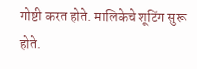गोष्टी करत होते. मालिकेचे शूटिंग सुरू होते.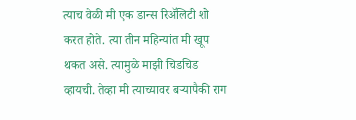त्याच वेळी मी एक डान्स रिॲलिटी शो करत होते. त्या तीन महिन्यांत मी खूप थकत असे. त्यामुळे माझी चिडचिड व्हायची. तेव्हा मी त्याच्यावर बऱ्यापैकी राग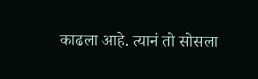काढला आहे. त्यानं तो सोसला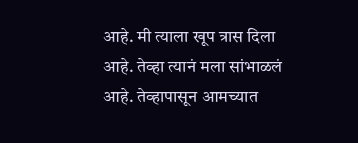आहे. मी त्याला खूप त्रास दिला आहे. तेव्हा त्यानं मला सांभाळलं आहे. तेव्हापासून आमच्यात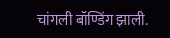चांगली बॉण्डिंग झाली.